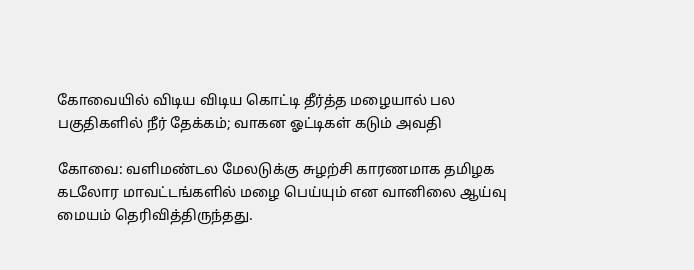கோவையில் விடிய விடிய கொட்டி தீர்த்த மழையால் பல பகுதிகளில் நீர் தேக்கம்; வாகன ஓட்டிகள் கடும் அவதி

கோவை: வளிமண்டல மேலடுக்கு சுழற்சி காரணமாக தமிழக கடலோர மாவட்டங்களில் மழை பெய்யும் என வானிலை ஆய்வு மையம் தெரிவித்திருந்தது.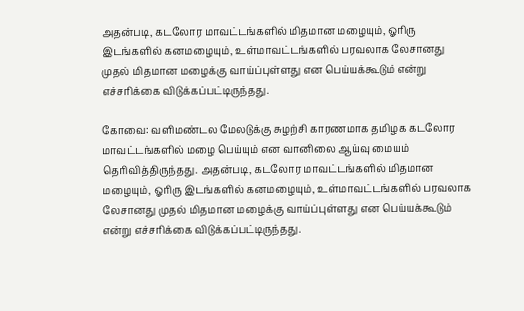அதன்படி, கடலோர மாவட்டங்களில் மிதமான மழையும், ஓரிரு இடங்களில் கனமழையும், உள்மாவட்டங்களில் பரவலாக லேசானது முதல் மிதமான மழைக்கு வாய்ப்புள்ளது என பெய்யக்கூடும் என்று எச்சரிக்கை விடுக்கப்பட்டிருந்தது.

கோவை: வளிமண்டல மேலடுக்கு சுழற்சி காரணமாக தமிழக கடலோர மாவட்டங்களில் மழை பெய்யும் என வானிலை ஆய்வு மையம் தெரிவித்திருந்தது. அதன்படி, கடலோர மாவட்டங்களில் மிதமான மழையும், ஓரிரு இடங்களில் கனமழையும், உள்மாவட்டங்களில் பரவலாக லேசானது முதல் மிதமான மழைக்கு வாய்ப்புள்ளது என பெய்யக்கூடும் என்று எச்சரிக்கை விடுக்கப்பட்டிருந்தது.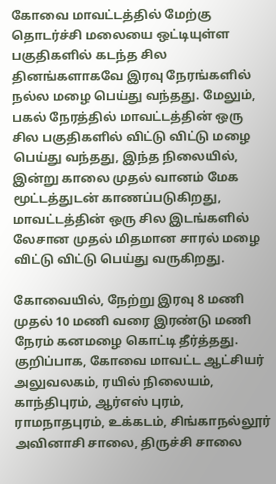கோவை மாவட்டத்தில் மேற்கு தொடர்ச்சி மலையை ஒட்டியுள்ள பகுதிகளில் கடந்த சில தினங்களாகவே இரவு நேரங்களில் நல்ல மழை பெய்து வந்தது. மேலும், பகல் நேரத்தில் மாவட்டத்தின் ஒரு சில பகுதிகளில் விட்டு விட்டு மழை பெய்து வந்தது, இந்த நிலையில், இன்று காலை முதல் வானம் மேக மூட்டத்துடன் காணப்படுகிறது, மாவட்டத்தின் ஒரு சில இடங்களில் லேசான முதல் மிதமான சாரல் மழை விட்டு விட்டு பெய்து வருகிறது.

கோவையில், நேற்று இரவு 8 மணி முதல் 10 மணி வரை இரண்டு மணி நேரம் கனமழை கொட்டி தீர்த்தது. குறிப்பாக, கோவை மாவட்ட ஆட்சியர் அலுவலகம், ரயில் நிலையம், காந்திபுரம், ஆர்எஸ் புரம், ராமநாதபுரம், உக்கடம், சிங்காநல்லூர் அவினாசி சாலை, திருச்சி சாலை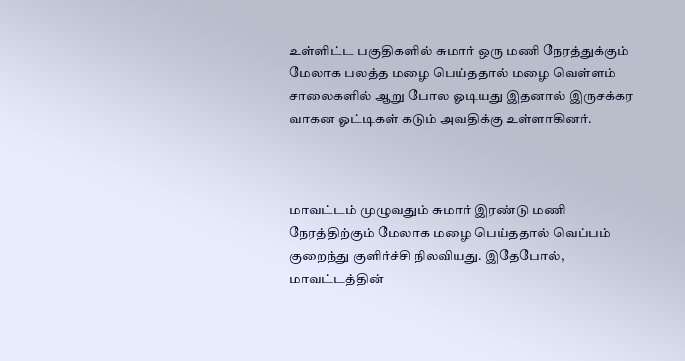உள்ளிட்ட பகுதிகளில் சுமார் ஒரு மணி நேரத்துக்கும் மேலாக பலத்த மழை பெய்ததால் மழை வெள்ளம் சாலைகளில் ஆறு போல ஓடியது இதனால் இருசக்கர வாகன ஓட்டிகள் கடும் அவதிக்கு உள்ளாகினர்.



மாவட்டம் முழுவதும் சுமார் இரண்டு மணி நேரத்திற்கும் மேலாக மழை பெய்ததால் வெப்பம் குறைந்து குளிர்ச்சி நிலவியது. இதேபோல், மாவட்டத்தின்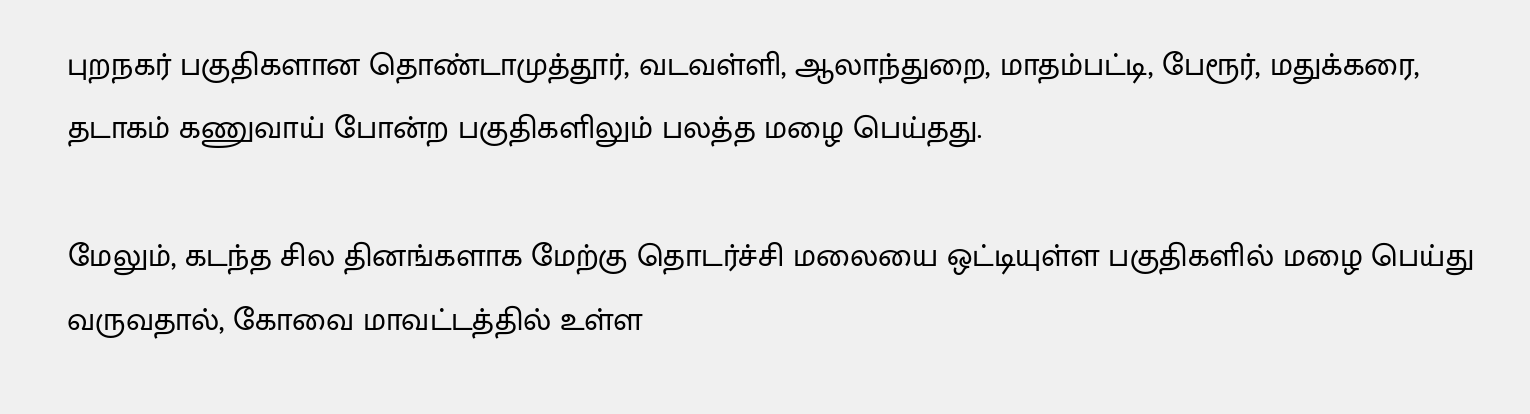புறநகர் பகுதிகளான தொண்டாமுத்தூர், வடவள்ளி, ஆலாந்துறை, மாதம்பட்டி, பேரூர், மதுக்கரை, தடாகம் கணுவாய் போன்ற பகுதிகளிலும் பலத்த மழை பெய்தது.

மேலும், கடந்த சில தினங்களாக மேற்கு தொடர்ச்சி மலையை ஒட்டியுள்ள பகுதிகளில் மழை பெய்து வருவதால், கோவை மாவட்டத்தில் உள்ள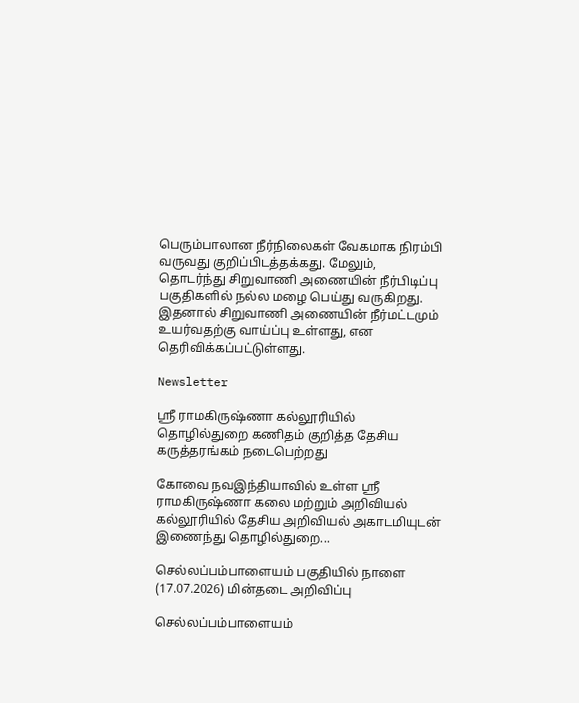பெரும்பாலான நீர்நிலைகள் வேகமாக நிரம்பி வருவது குறிப்பிடத்தக்கது. மேலும், தொடர்ந்து சிறுவாணி அணையின் நீர்பிடிப்பு பகுதிகளில் நல்ல மழை பெய்து வருகிறது. இதனால் சிறுவாணி அணையின் நீர்மட்டமும் உயர்வதற்கு வாய்ப்பு உள்ளது, என தெரிவிக்கப்பட்டுள்ளது.

Newsletter

ஸ்ரீ ராமகிருஷ்ணா கல்லூரியில் தொழில்துறை கணிதம் குறித்த தேசிய கருத்தரங்கம் நடைபெற்றது

கோவை நவஇந்தியாவில் உள்ள ஸ்ரீ ராமகிருஷ்ணா கலை மற்றும் அறிவியல் கல்லூரியில் தேசிய அறிவியல் அகாடமியுடன் இணைந்து தொழில்துறை...

செல்லப்பம்பாளையம் பகுதியில் நாளை (17.07.2026) மின்தடை அறிவிப்பு

செல்லப்பம்பாளையம்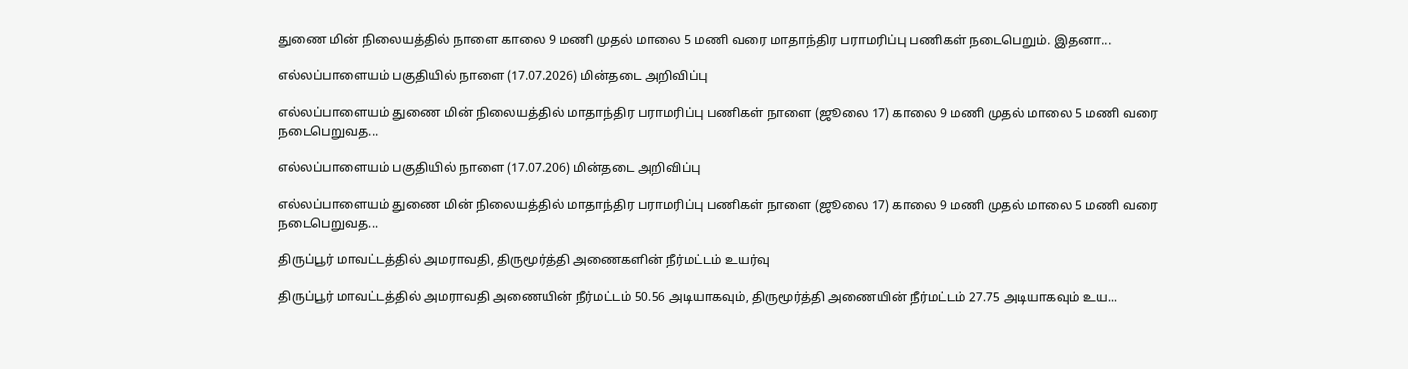துணை மின் நிலையத்தில் நாளை காலை 9 மணி முதல் மாலை 5 மணி வரை மாதாந்திர பராமரிப்பு பணிகள் நடைபெறும். இதனா...

எல்லப்பாளையம் பகுதியில் நாளை (17.07.2026) மின்தடை அறிவிப்பு

எல்லப்பாளையம் துணை மின் நிலையத்தில் மாதாந்திர பராமரிப்பு பணிகள் நாளை (ஜூலை 17) காலை 9 மணி முதல் மாலை 5 மணி வரை நடைபெறுவத...

எல்லப்பாளையம் பகுதியில் நாளை (17.07.206) மின்தடை அறிவிப்பு

எல்லப்பாளையம் துணை மின் நிலையத்தில் மாதாந்திர பராமரிப்பு பணிகள் நாளை (ஜூலை 17) காலை 9 மணி முதல் மாலை 5 மணி வரை நடைபெறுவத...

திருப்பூர் மாவட்டத்தில் அமராவதி, திருமூர்த்தி அணைகளின் நீர்மட்டம் உயர்வு

திருப்பூர் மாவட்டத்தில் அமராவதி அணையின் நீர்மட்டம் 50.56 அடியாகவும், திருமூர்த்தி அணையின் நீர்மட்டம் 27.75 அடியாகவும் உய...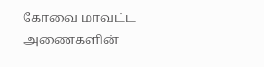கோவை மாவட்ட அணைகளின்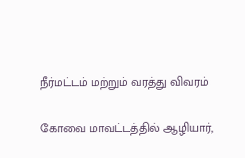நீர்மட்டம் மற்றும் வரத்து விவரம்

கோவை மாவட்டத்தில் ஆழியார்,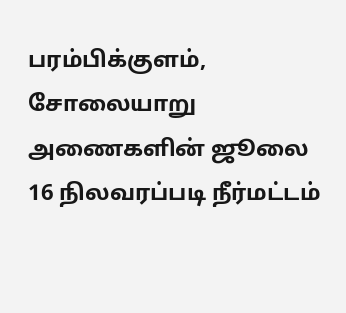பரம்பிக்குளம், சோலையாறு அணைகளின் ஜூலை 16 நிலவரப்படி நீர்மட்டம்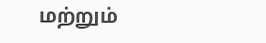மற்றும்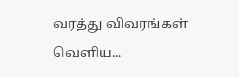வரத்து விவரங்கள் வெளிய...